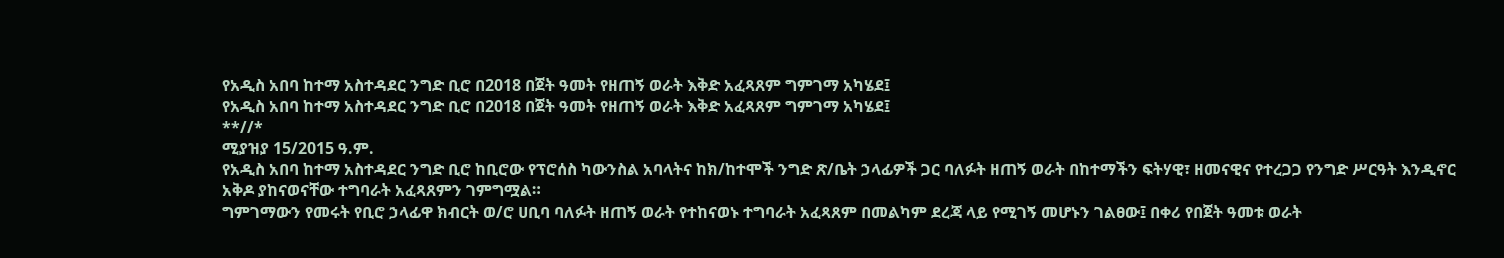የአዲስ አበባ ከተማ አስተዳደር ንግድ ቢሮ በ2018 በጀት ዓመት የዘጠኝ ወራት እቅድ አፈጻጸም ግምገማ አካሄደ፤
የአዲስ አበባ ከተማ አስተዳደር ንግድ ቢሮ በ2018 በጀት ዓመት የዘጠኝ ወራት እቅድ አፈጻጸም ግምገማ አካሄደ፤
**//*
ሚያዝያ 15/2015 ዓ.ም.
የአዲስ አበባ ከተማ አስተዳደር ንግድ ቢሮ ከቢሮው የፕሮሰስ ካውንስል አባላትና ከክ/ከተሞች ንግድ ጽ/ቤት ኃላፊዎች ጋር ባለፉት ዘጠኝ ወራት በከተማችን ፍትሃዊ፣ ዘመናዊና የተረጋጋ የንግድ ሥርዓት እንዲኖር አቅዶ ያከናወናቸው ተግባራት አፈጻጸምን ገምግሟል።
ግምገማውን የመሩት የቢሮ ኃላፊዋ ክብርት ወ/ሮ ሀቢባ ባለፉት ዘጠኝ ወራት የተከናወኑ ተግባራት አፈጻጸም በመልካም ደረጃ ላይ የሚገኝ መሆኑን ገልፀው፤ በቀሪ የበጀት ዓመቱ ወራት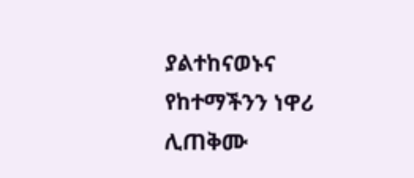ያልተከናወኑና የከተማችንን ነዋሪ ሊጠቅሙ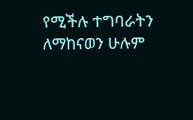የሚችሉ ተግባራትን ለማከናወን ሁሉም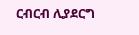ርብርብ ሊያደርግ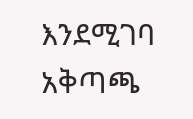እንደሚገባ አቅጣጫ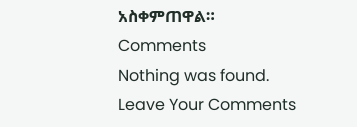አስቀምጠዋል።
Comments
Nothing was found.
Leave Your Comments